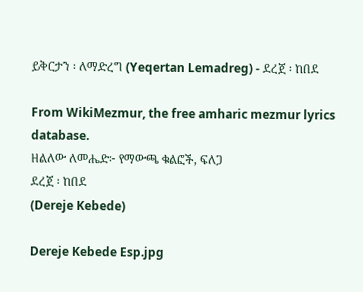ይቅርታን ፡ ለማድረግ (Yeqertan Lemadreg) - ደረጀ ፡ ከበደ

From WikiMezmur, the free amharic mezmur lyrics database.
ዘልለው ለመሔድ፦ የማውጫ ቁልፎች, ፍለጋ
ደረጀ ፡ ከበደ
(Dereje Kebede)

Dereje Kebede Esp.jpg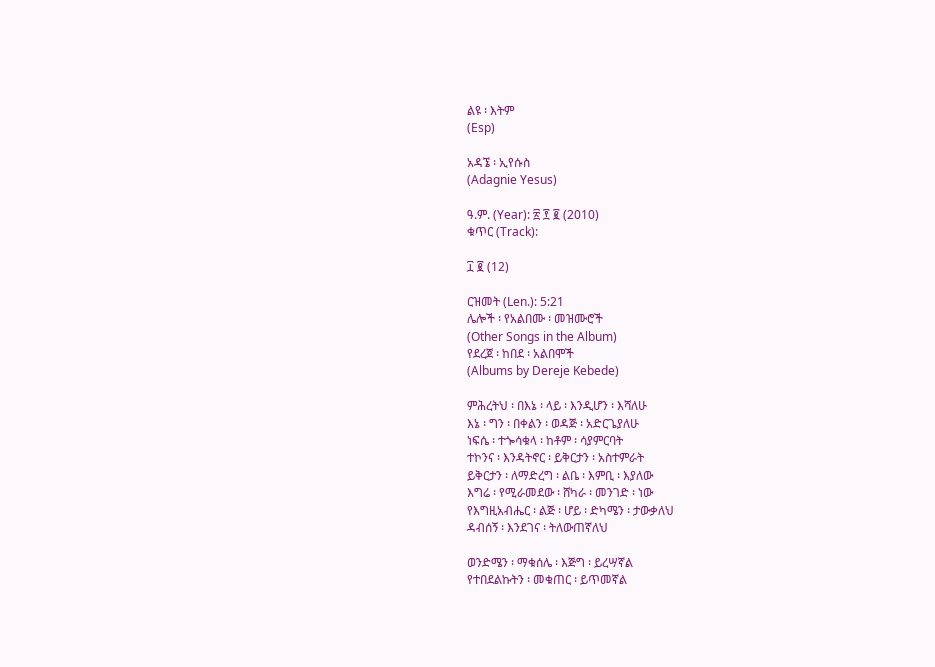ልዩ ፡ እትም
(Esp)

አዳኜ ፡ ኢየሱስ
(Adagnie Yesus)

ዓ.ም. (Year): ፳ ፻ ፪ (2010)
ቁጥር (Track):

፲ ፪ (12)

ርዝመት (Len.): 5:21
ሌሎች ፡ የአልበሙ ፡ መዝሙሮች
(Other Songs in the Album)
የደረጀ ፡ ከበደ ፡ አልበሞች
(Albums by Dereje Kebede)

ምሕረትህ ፡ በእኔ ፡ ላይ ፡ እንዲሆን ፡ እሻለሁ
እኔ ፡ ግን ፡ በቀልን ፡ ወዳጅ ፡ አድርጌያለሁ
ነፍሴ ፡ ተጐሳቁላ ፡ ከቶም ፡ ሳያምርባት
ተኮንና ፡ እንዳትኖር ፡ ይቅርታን ፡ አስተምራት
ይቅርታን ፡ ለማድረግ ፡ ልቤ ፡ እምቢ ፡ እያለው
እግሬ ፡ የሚራመደው ፡ ሸካራ ፡ መንገድ ፡ ነው
የእግዚአብሔር ፡ ልጅ ፡ ሆይ ፡ ድካሜን ፡ ታውቃለህ
ዳብሰኝ ፡ እንደገና ፡ ትለውጠኛለህ

ወንድሜን ፡ ማቁሰሌ ፡ እጅግ ፡ ይረሣኛል
የተበደልኩትን ፡ መቁጠር ፡ ይጥመኛል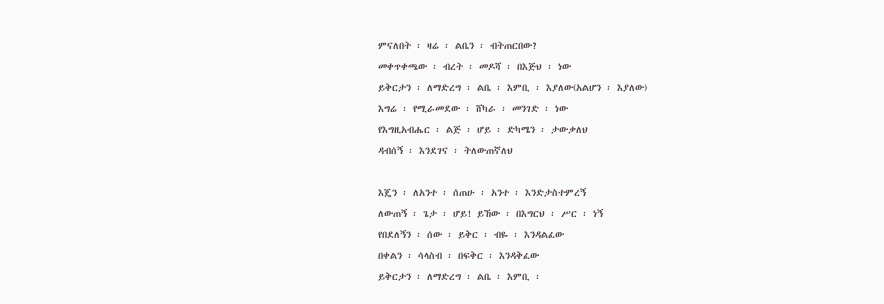ምናለበት ፡ ዛሬ ፡ ልቤን ፡ ብትጠርበው?
መቀጥቀጫው ፡ ብረት ፡ መዶሻ ፡ በእጅህ ፡ ነው
ይቅርታን ፡ ለማድረግ ፡ ልቤ ፡ እምቢ ፡ እያለው(አልሆን ፡ እያለው)
እግሬ ፡ የሚራመደው ፡ ሸካራ ፡ መንገድ ፡ ነው
የእግዚአብሔር ፡ ልጅ ፡ ሆይ ፡ ድካሜን ፡ ታውቃለህ
ዳብሰኝ ፡ እንደገና ፡ ትለውጠኛለህ

እጄን ፡ ለአንተ ፡ ሰጠሁ ፡ አንተ ፡ እንድታስተምረኝ
ለውጠኝ ፡ ጌታ ፡ ሆይ! ይኸው ፡ በእግርህ ፡ ሥር ፡ ነኝ
የበደለኝን ፡ ሰው ፡ ይቅር ፡ ብዬ ፡ እንዳልፈው
በቀልን ፡ ሳላስብ ፡ በፍቅር ፡ እንዳቅፈው
ይቅርታን ፡ ለማድረግ ፡ ልቤ ፡ እምቢ ፡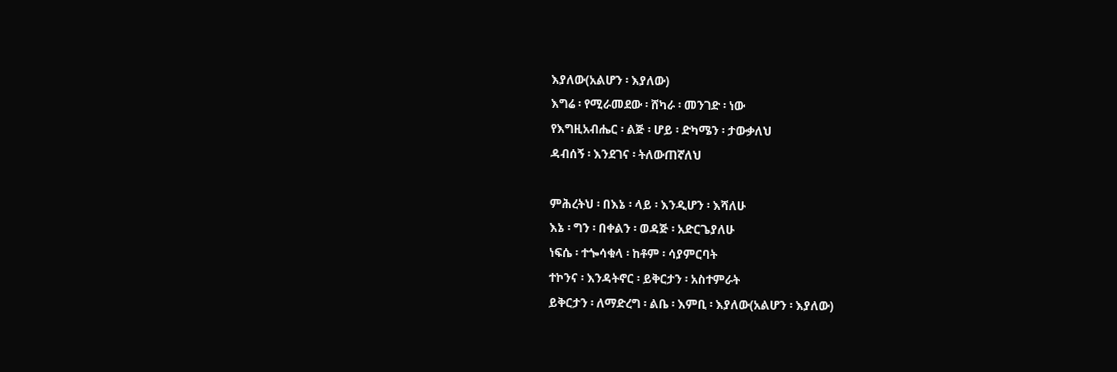እያለው(አልሆን ፡ እያለው)
እግሬ ፡ የሚራመደው ፡ ሸካራ ፡ መንገድ ፡ ነው
የእግዚአብሔር ፡ ልጅ ፡ ሆይ ፡ ድካሜን ፡ ታውቃለህ
ዳብሰኝ ፡ እንደገና ፡ ትለውጠኛለህ

ምሕረትህ ፡ በእኔ ፡ ላይ ፡ እንዲሆን ፡ እሻለሁ
እኔ ፡ ግን ፡ በቀልን ፡ ወዳጅ ፡ አድርጌያለሁ
ነፍሴ ፡ ተጐሳቁላ ፡ ከቶም ፡ ሳያምርባት
ተኮንና ፡ እንዳትኖር ፡ ይቅርታን ፡ አስተምራት
ይቅርታን ፡ ለማድረግ ፡ ልቤ ፡ እምቢ ፡ እያለው(አልሆን ፡ እያለው)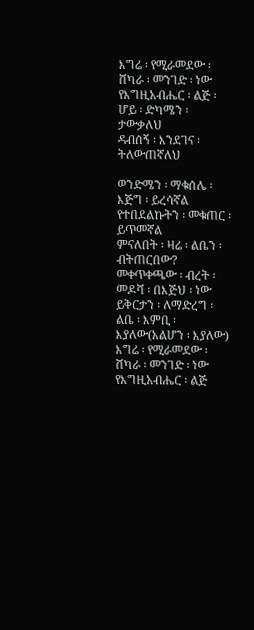እግሬ ፡ የሚራመደው ፡ ሸካራ ፡ መንገድ ፡ ነው
የእግዚአብሔር ፡ ልጅ ፡ ሆይ ፡ ድካሜን ፡ ታውቃለህ
ዳብሰኝ ፡ እንደገና ፡ ትለውጠኛለህ

ወንድሜን ፡ ማቁሰሌ ፡ እጅግ ፡ ይረሳኛል
የተበደልኩትን ፡ መቁጠር ፡ ይጥመኛል
ምናለበት ፡ ዛሬ ፡ ልቤን ፡ ብትጠርበው?
መቀጥቀጫው ፡ ብረት ፡ መዶሻ ፡ በእጅህ ፡ ነው
ይቅርታን ፡ ለማድረግ ፡ ልቤ ፡ እምቢ ፡ እያለው(አልሆን ፡ እያለው)
እግሬ ፡ የሚራመደው ፡ ሸካራ ፡ መንገድ ፡ ነው
የእግዚአብሔር ፡ ልጅ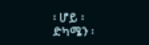፡ ሆይ ፡ ድካሜን ፡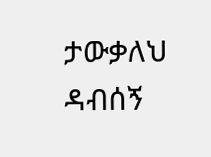ታውቃለህ
ዳብሰኝ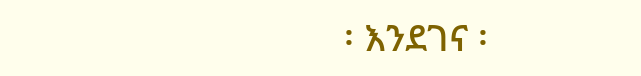፡ እንደገና ፡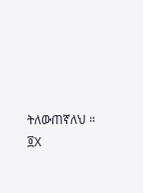ትለውጠኛለህ ። ፬X